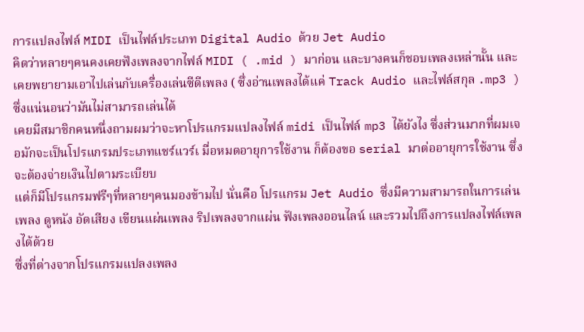การแปลงไฟล์ MIDI เป็นไฟล์ประเภท Digital Audio ด้วย Jet Audio
คิดว่าหลายๆคนคงเคยฟังเพลงจากไฟล์ MIDI ( .mid ) มาก่อน และบางคนก็ชอบเพลงเหล่านั้น และเคยพยายามเอาไปเล่นกับเครื่องเล่นซีดีเพลง ( ซึ่งอ่านเพลงได้แค่ Track Audio และไฟล์สกุล .mp3 ) ซึ่งแน่นอนว่ามันไม่สามารถเล่นได้
เคยมีสมาชิกคนหนึ่งถามผมว่าจะหาโปรแกรมแปลงไฟล์ midi เป็นไฟล์ mp3 ได้ยังไง ซึ่งส่วนมากที่ผมเจอมักจะเป็นโปรแกรมประเภทแชร์แวร์เ มื่อหมดอายุการใช้งาน ก็ต้องขอ serial มาต่ออายุการใช้งาน ซึ่งจะต้องจ่ายเงินไปตามระเบียบ
แต่ก็มีโปรแกรมฟรีๆที่หลายๆคนมองข้ามไป นั่นคือ โปรแกรม Jet Audio ซึ่งมีความสามารถในการเล่นเพลง ดูหนัง อัดเสียง เขียนแผ่นเพลง ริปเพลงจากแผ่น ฟังเพลงออนไลน์ และรวมไปถึงการแปลงไฟล์เพลงได้ด้วย
ซึ่งที่ต่างจากโปรแกรมแปลงเพลง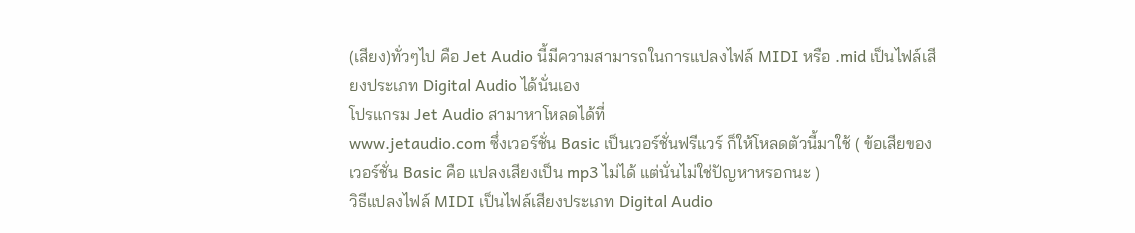(เสียง)ทั่วๆไป คือ Jet Audio นี้มีความสามารถในการแปลงไฟล์ MIDI หรือ .mid เป็นไฟล์เสียงประเภท Digital Audio ได้นั่นเอง
โปรแกรม Jet Audio สามาหาโหลดได้ที่
www.jetaudio.com ซึ่งเวอร์ชั่น Basic เป็นเวอร์ชั่นฟรีแวร์ ก็ให้โหลดตัวนี้มาใช้ ( ข้อเสียของเวอร์ชั่น Basic คือ แปลงเสียงเป็น mp3 ไม่ได้ แต่นั่นไม่ใช่ปัญหาหรอกนะ )
วิธีแปลงไฟล์ MIDI เป็นไฟล์เสียงประเภท Digital Audio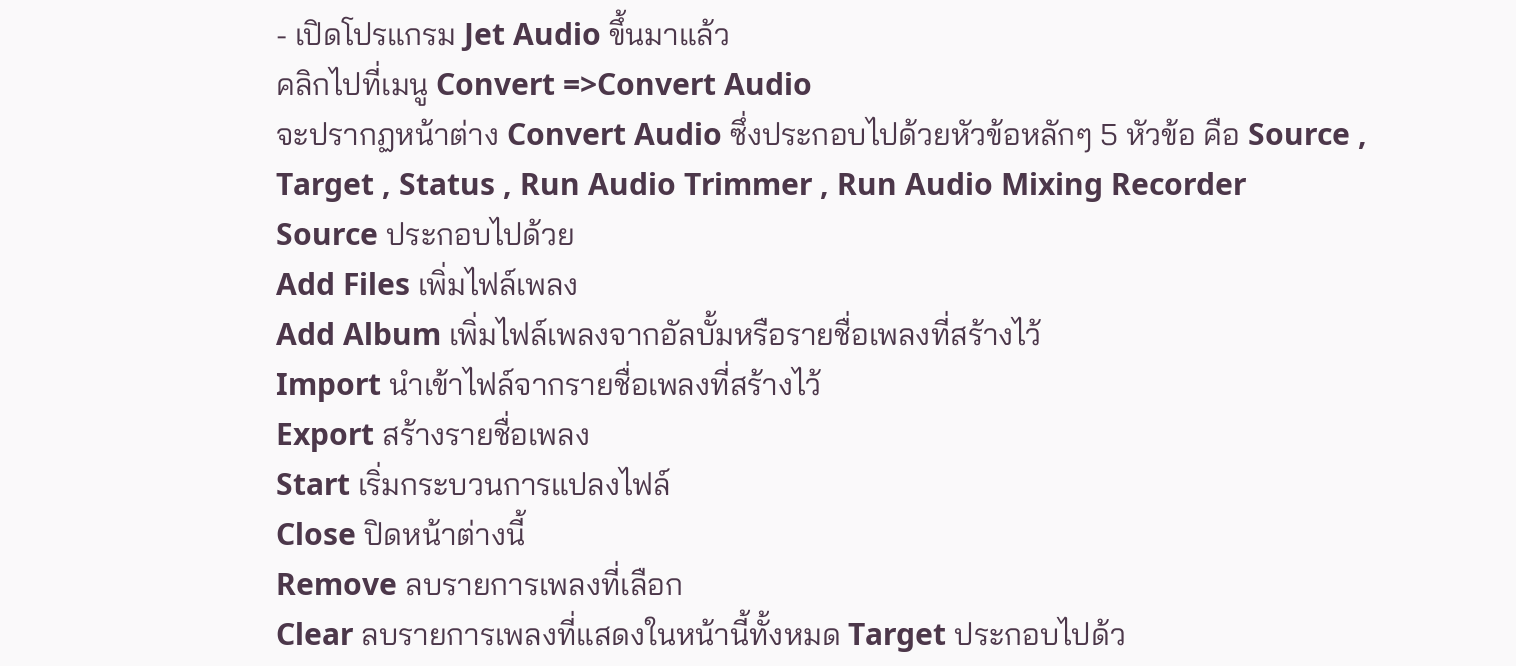- เปิดโปรแกรม Jet Audio ขึ้นมาแล้ว
คลิกไปที่เมนู Convert =>Convert Audio
จะปรากฏหน้าต่าง Convert Audio ซึ่งประกอบไปด้วยหัวข้อหลักๆ 5 หัวข้อ คือ Source , Target , Status , Run Audio Trimmer , Run Audio Mixing Recorder
Source ประกอบไปด้วย
Add Files เพิ่มไฟล์เพลง
Add Album เพิ่มไฟล์เพลงจากอัลบั้มหรือรายชื่อเพลงที่สร้างไว้
Import นำเข้าไฟล์จากรายชื่อเพลงที่สร้างไว้
Export สร้างรายชื่อเพลง
Start เริ่มกระบวนการแปลงไฟล์
Close ปิดหน้าต่างนี้
Remove ลบรายการเพลงที่เลือก
Clear ลบรายการเพลงที่แสดงในหน้านี้ทั้งหมด Target ประกอบไปด้ว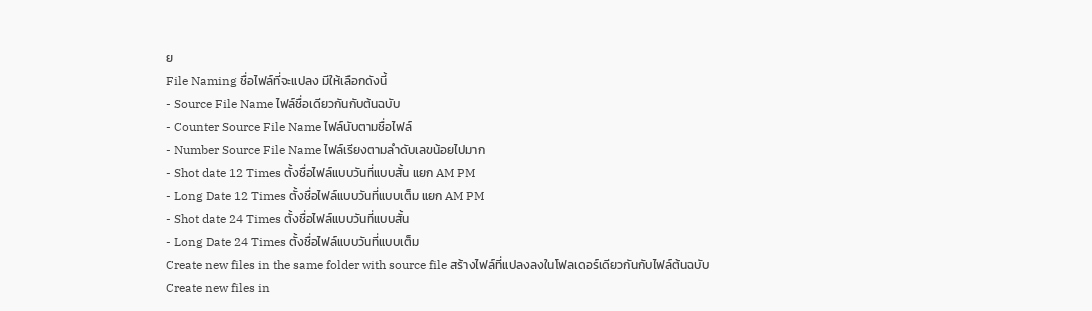ย
File Naming ชื่อไฟล์ที่จะแปลง มีให้เลือกดังนี้
- Source File Name ไฟล์ชื่อเดียวกันกับต้นฉบับ
- Counter Source File Name ไฟล์นับตามชื่อไฟล์
- Number Source File Name ไฟล์เรียงตามลำดับเลขน้อยไปมาก
- Shot date 12 Times ตั้งชื่อไฟล์แบบวันที่แบบสั้น แยก AM PM
- Long Date 12 Times ตั้งชื่อไฟล์แบบวันที่แบบเต็ม แยก AM PM
- Shot date 24 Times ตั้งชื่อไฟล์แบบวันที่แบบสั้น
- Long Date 24 Times ตั้งชื่อไฟล์แบบวันที่แบบเต็ม
Create new files in the same folder with source file สร้างไฟล์ที่แปลงลงในโฟลเดอร์เดียวกันกับไฟล์ต้นฉบับ
Create new files in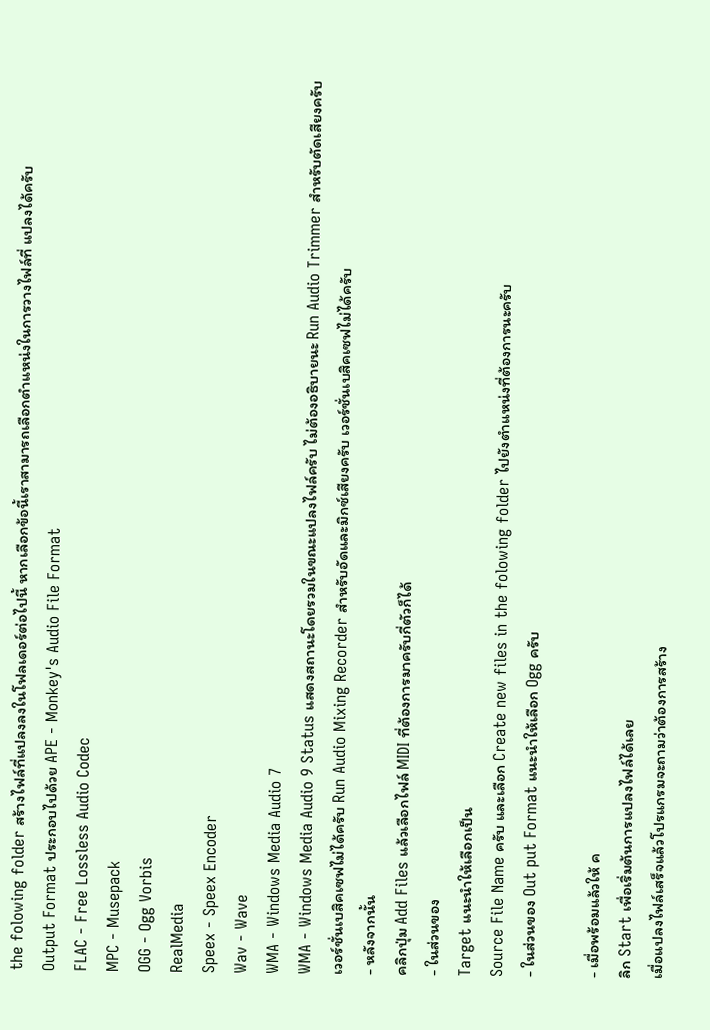the folowing folder สร้างไฟล์ที่แปลงลงในโฟลเดอร์ต่อไปนี้ หากเลือกข้อนี้เราสามารถเลือกตำแหน่งในการวางไฟล์ที่ แปลงได้ครับ
Output Format ประกอบไปด้วย APE - Monkey's Audio File Format
FLAC - Free Lossless Audio Codec
MPC - Musepack
OGG - Ogg Vorbis
RealMedia
Speex - Speex Encoder
Wav - Wave
WMA - Windows Media Audio 7
WMA - Windows Media Audio 9 Status แสดงสถานะโดยรวมในขณะแปลงไฟล์ครับ ไม่ต้องอธิบายนะ Run Audio Trimmer สำหรับตัดเสียงครับ เวอร์ชั่นเบสิคเซฟไม่ได้ครับ Run Audio Mixing Recorder สำหรับอัดและมิกซ์เสียงครับ เวอร์ชั่นเบสิคเซฟไม่ได้ครับ
- หลังจากนั้น
คลิกปุ่ม Add Files แล้วเลือกไฟล์ MIDI ที่ต้องการมาครับกี่ตัวก็ได้
- ในส่วนของ
Target แนะนำให้เลือกเป็น
Source File Name ครับ และเลือก Create new files in the folowing folder ไปยังตำแหน่งที่ต้องการนะครับ
- ในส่วนของ Out put Format แนะนำให้เลือก Ogg ครับ

- เมื่อพร้อมแล้วให้ ค
ลิก Start เพื่อเริ่มต้นการแปลงไฟล์ได้เลย
เมื่อแปลงไฟล์เสร็จแล้วโปรแกรมจะถามว่าต้องการสร้าง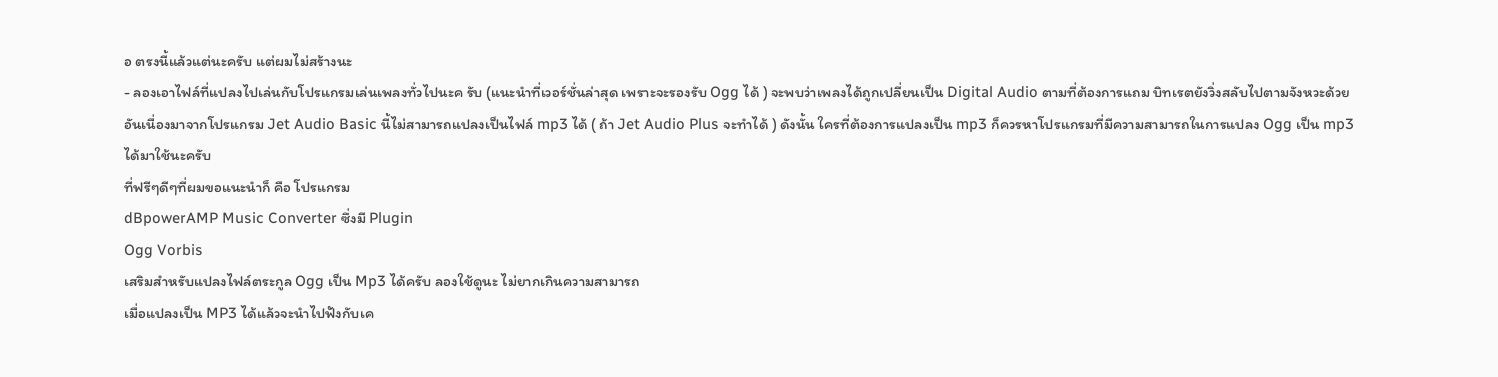อ ตรงนี้แล้วแต่นะครับ แต่ผมไม่สร้างนะ
- ลองเอาไฟล์ที่แปลงไปเล่นกับโปรแกรมเล่นเพลงทั่วไปนะค รับ (แนะนำที่เวอร์ชั่นล่าสุด เพราะจะรองรับ Ogg ได้ ) จะพบว่าเพลงได้ถูกเปลี่ยนเป็น Digital Audio ตามที่ต้องการแถม บิทเรตยังวิ่งสลับไปตามจังหวะด้วย
อันเนื่องมาจากโปรแกรม Jet Audio Basic นี้ไม่สามารถแปลงเป็นไฟล์ mp3 ได้ ( ถ้า Jet Audio Plus จะทำได้ ) ดังนั้น ใครที่ต้องการแปลงเป็น mp3 ก็ควรหาโปรแกรมที่มีความสามารถในการแปลง Ogg เป็น mp3 ได้มาใช้นะครับ
ที่ฟรีๆดีๆที่ผมขอแนะนำก็ คือ โปรแกรม
dBpowerAMP Music Converter ซึ่งมี Plugin
Ogg Vorbis
เสริมสำหรับแปลงไฟล์ตระกูล Ogg เป็น Mp3 ได้ครับ ลองใช้ดูนะ ไม่ยากเกินความสามารถ
เมื่อแปลงเป็น MP3 ได้แล้วจะนำไปฟังกับเค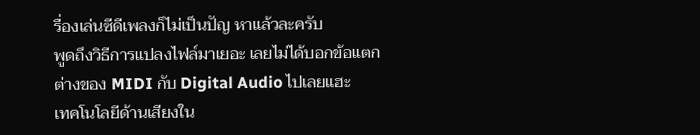รื่องเล่นซีดีเพลงก็ไม่เป็นปัญ หาแล้วละครับ
พูดถึงวิธีการแปลงไฟล์มาเยอะ เลยไม่ได้บอกข้อแตกต่างของ MIDI กับ Digital Audio ไปเลยแฮะ
เทคโนโลยีด้านเสียงใน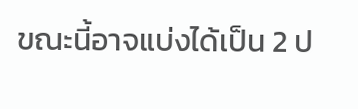ขณะนี้อาจแบ่งได้เป็น 2 ป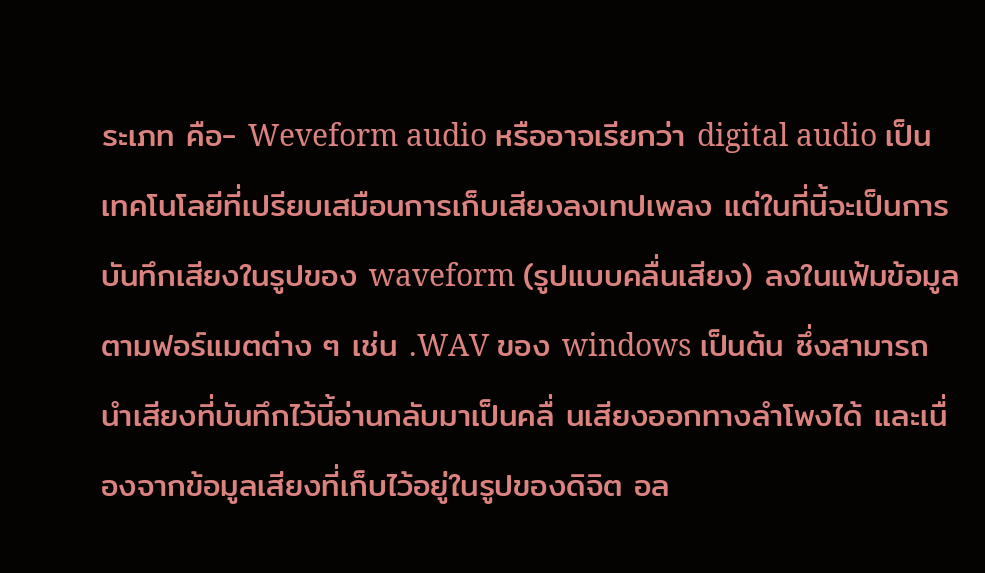ระเภท คือ- Weveform audio หรืออาจเรียกว่า digital audio เป็นเทคโนโลยีที่เปรียบเสมือนการเก็บเสียงลงเทปเพลง แต่ในที่นี้จะเป็นการบันทึกเสียงในรูปของ waveform (รูปแบบคลื่นเสียง) ลงในแฟ้มข้อมูลตามฟอร์แมตต่าง ๆ เช่น .WAV ของ windows เป็นต้น ซึ่งสามารถนำเสียงที่บันทึกไว้นี้อ่านกลับมาเป็นคลื่ นเสียงออกทางลำโพงได้ และเนื่องจากข้อมูลเสียงที่เก็บไว้อยู่ในรูปของดิจิต อล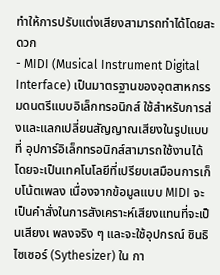ทำให้การปรับแต่งเสียงสามารถทำได้โดยสะดวก
- MIDI (Musical Instrument Digital Interface) เป็นมาตรฐานของอุตสาหกรรมดนตรีแบบอิเล็กทรอนิกส์ ใช้สำหรับการส่งและแลกเปลี่ยนสัญญาณเสียงในรูปแบบที่ อุปการ์อิเล็กทรอนิกส์สามารถใช้งานได้ โดยจะเป็นเทคโนโลยีที่เปรียบเสมือนการเก็บโน้ตเพลง เนื่องจากข้อมูลแบบ MIDI จะเป็นคำสั่งในการสังเคราะห์เสียงแทนที่จะเป็นเสียงเ พลงจริง ๆ และจะใช้อุปกรณ์ ซินธิไซเซอร์ (Sythesizer) ใน กา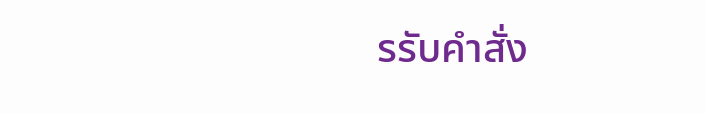รรับคำสั่ง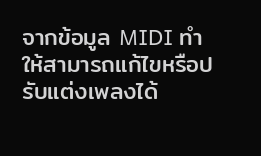จากข้อมูล MIDI ทำให้สามารถแก้ไขหรือปรับแต่งเพลงได้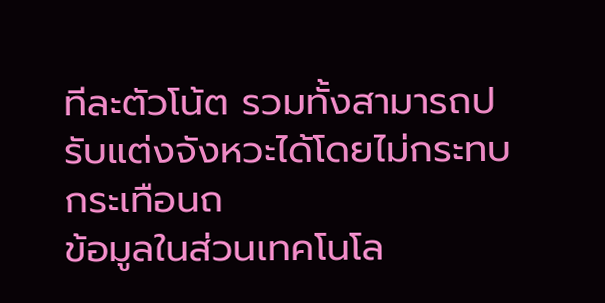ทีละตัวโน้ต รวมทั้งสามารถปรับแต่งจังหวะได้โดยไม่กระทบกระเทือนถ
ข้อมูลในส่วนเทคโนโล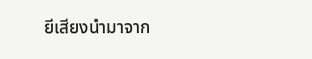ยีเสียงนำมาจาก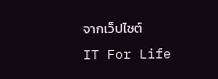จากเว็ปไซต์
IT For Life